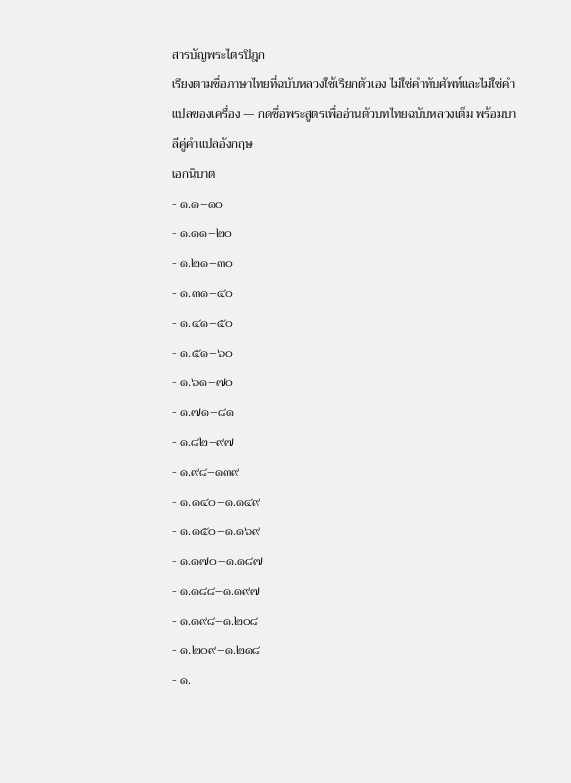สารบัญพระไตรปิฎก
เรียงตามชื่อภาษาไทยที่ฉบับหลวงใช้เรียกตัวเอง ไม่ใช่คำทับศัพท์และไม่ใช่คำแปลของเครื่อง — กดชื่อพระสูตรเพื่ออ่านตัวบทไทยฉบับหลวงเต็ม พร้อมบาลีคู่คำแปลอังกฤษ
เอกนิบาต
- ๑.๑–๑๐
- ๑.๑๑–๒๐
- ๑.๒๑–๓๐
- ๑.๓๑–๔๐
- ๑.๔๑–๕๐
- ๑.๕๑–๖๐
- ๑.๖๑–๗๐
- ๑.๗๑–๘๑
- ๑.๘๒–๙๗
- ๑.๙๘–๑๓๙
- ๑.๑๔๐–๑.๑๔๙
- ๑.๑๕๐–๑.๑๖๙
- ๑.๑๗๐–๑.๑๘๗
- ๑.๑๘๘–๑.๑๙๗
- ๑.๑๙๘–๑.๒๐๘
- ๑.๒๐๙–๑.๒๑๘
- ๑.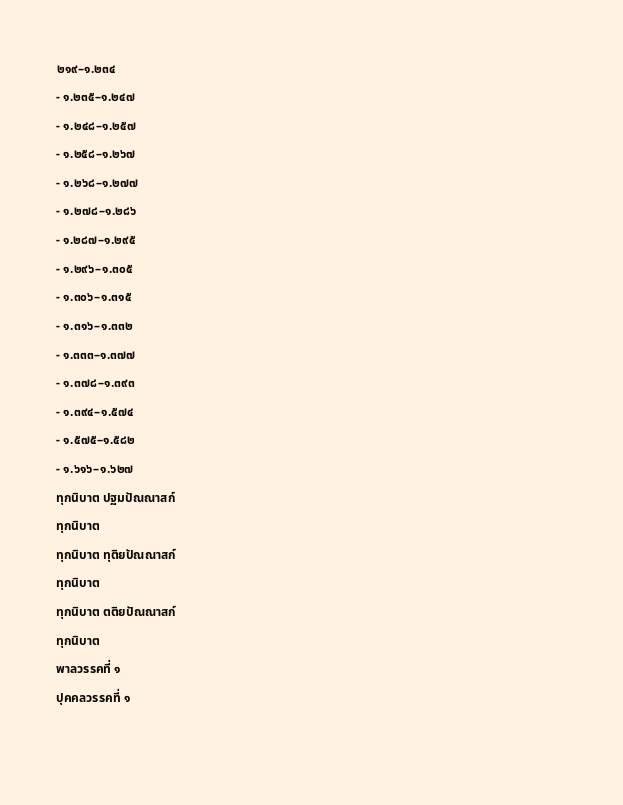๒๑๙–๑.๒๓๔
- ๑.๒๓๕–๑.๒๔๗
- ๑.๒๔๘–๑.๒๕๗
- ๑.๒๕๘–๑.๒๖๗
- ๑.๒๖๘–๑.๒๗๗
- ๑.๒๗๘–๑.๒๘๖
- ๑.๒๘๗–๑.๒๙๕
- ๑.๒๙๖–๑.๓๐๕
- ๑.๓๐๖–๑.๓๑๕
- ๑.๓๑๖–๑.๓๓๒
- ๑.๓๓๓–๑.๓๗๗
- ๑.๓๗๘–๑.๓๙๓
- ๑.๓๙๔–๑.๕๗๔
- ๑.๕๗๕–๑.๕๘๒
- ๑.๖๑๖–๑.๖๒๗
ทุกนิบาต ปฐมปัณณาสก์
ทุกนิบาต
ทุกนิบาต ทุติยปัณณาสก์
ทุกนิบาต
ทุกนิบาต ตติยปัณณาสก์
ทุกนิบาต
พาลวรรคที่ ๑
ปุคคลวรรคที่ ๑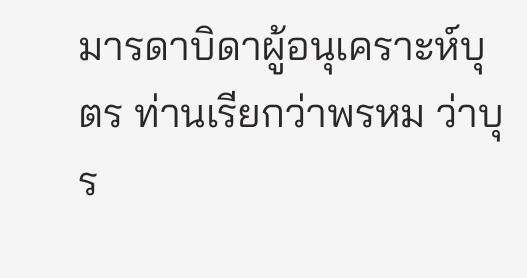มารดาบิดาผู้อนุเคราะห์บุตร ท่านเรียกว่าพรหม ว่าบุร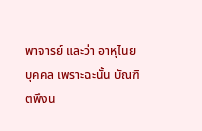พาจารย์ และว่า อาหุไนยบุคคล เพราะฉะนั้น บัณฑิตพึงน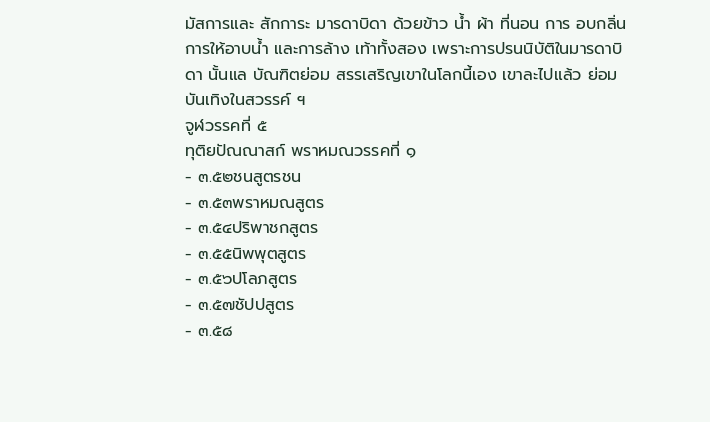มัสการและ สักการะ มารดาบิดา ด้วยข้าว น้ำ ผ้า ที่นอน การ อบกลิ่น การให้อาบน้ำ และการล้าง เท้าทั้งสอง เพราะการปรนนิบัติในมารดาบิดา นั้นแล บัณฑิตย่อม สรรเสริญเขาในโลกนี้เอง เขาละไปแล้ว ย่อมบันเทิงในสวรรค์ ฯ
จูฬวรรคที่ ๕
ทุติยปัณณาสก์ พราหมณวรรคที่ ๑
- ๓.๕๒ชนสูตรชน
- ๓.๕๓พราหมณสูตร
- ๓.๕๔ปริพาชกสูตร
- ๓.๕๕นิพพุตสูตร
- ๓.๕๖ปโลภสูตร
- ๓.๕๗ชัปปสูตร
- ๓.๕๘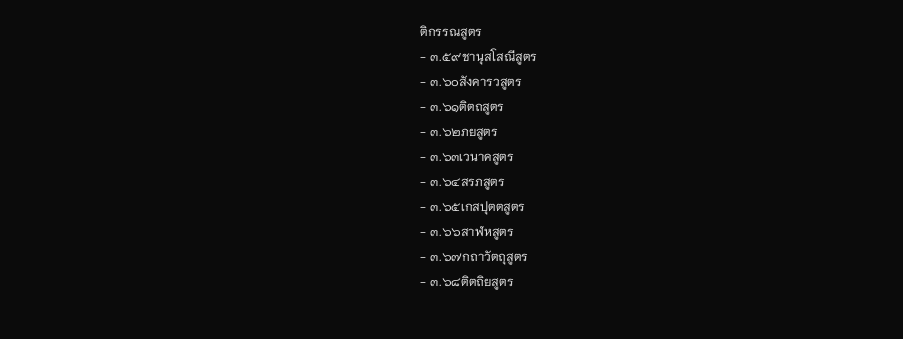ติกรรณสูตร
- ๓.๕๙ชานุสโสณีสูตร
- ๓.๖๐สังคารวสูตร
- ๓.๖๑ติตถสูตร
- ๓.๖๒ภยสูตร
- ๓.๖๓เวนาคสูตร
- ๓.๖๔สรภสูตร
- ๓.๖๕เกสปุตตสูตร
- ๓.๖๖สาฬหสูตร
- ๓.๖๗กถาวัตถุสูตร
- ๓.๖๘ติตถิยสูตร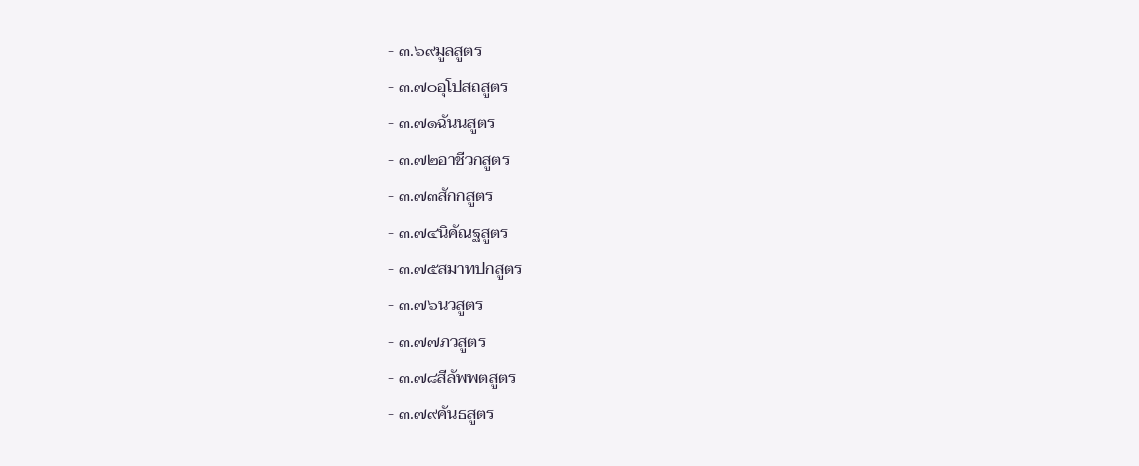- ๓.๖๙มูลสูตร
- ๓.๗๐อุโปสถสูตร
- ๓.๗๑ฉันนสูตร
- ๓.๗๒อาชีวกสูตร
- ๓.๗๓สักกสูตร
- ๓.๗๔นิคัณฐสูตร
- ๓.๗๕สมาทปกสูตร
- ๓.๗๖นวสูตร
- ๓.๗๗ภวสูตร
- ๓.๗๘สีลัพพตสูตร
- ๓.๗๙คันธสูตร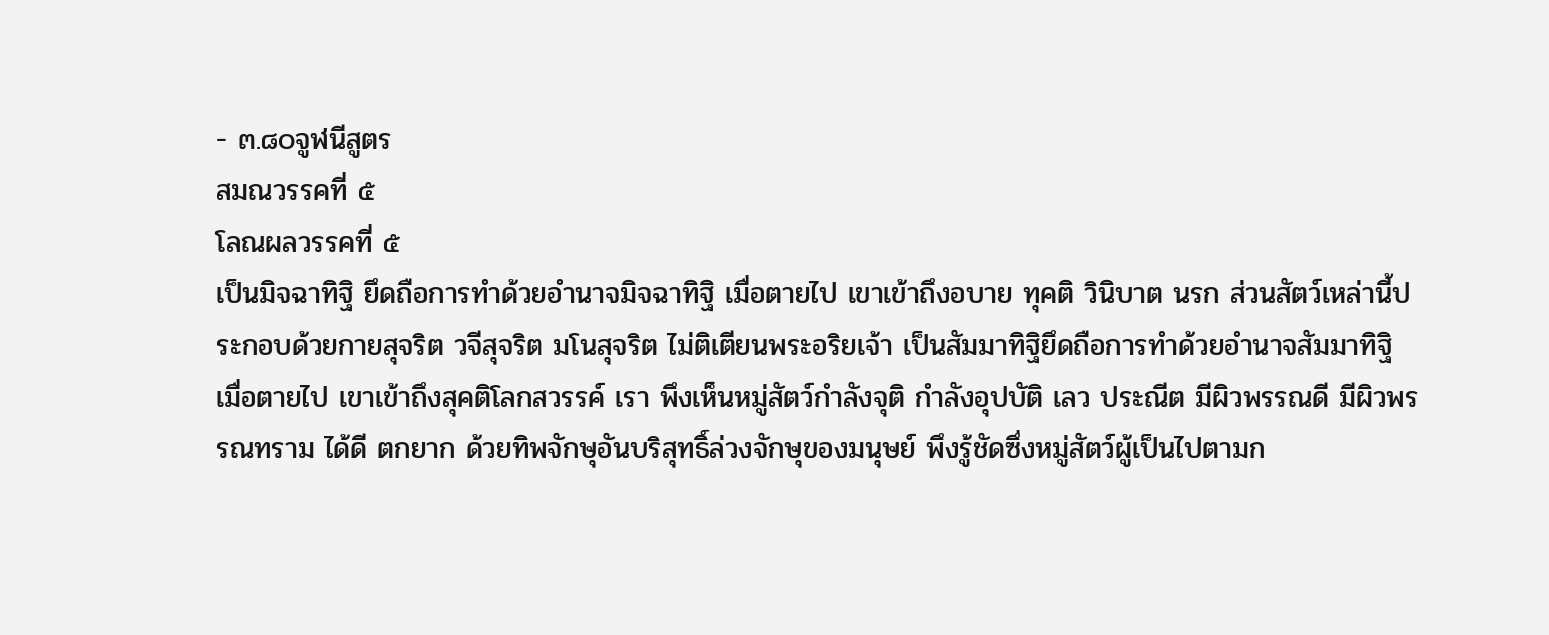- ๓.๘๐จูฬนีสูตร
สมณวรรคที่ ๕
โลณผลวรรคที่ ๕
เป็นมิจฉาทิฐิ ยึดถือการทำด้วยอำนาจมิจฉาทิฐิ เมื่อตายไป เขาเข้าถึงอบาย ทุคติ วินิบาต นรก ส่วนสัตว์เหล่านี้ประกอบด้วยกายสุจริต วจีสุจริต มโนสุจริต ไม่ติเตียนพระอริยเจ้า เป็นสัมมาทิฐิยึดถือการทำด้วยอำนาจสัมมาทิฐิ เมื่อตายไป เขาเข้าถึงสุคติโลกสวรรค์ เรา พึงเห็นหมู่สัตว์กำลังจุติ กำลังอุปบัติ เลว ประณีต มีผิวพรรณดี มีผิวพรรณทราม ได้ดี ตกยาก ด้วยทิพจักษุอันบริสุทธิ์ล่วงจักษุของมนุษย์ พึงรู้ชัดซึ่งหมู่สัตว์ผู้เป็นไปตามก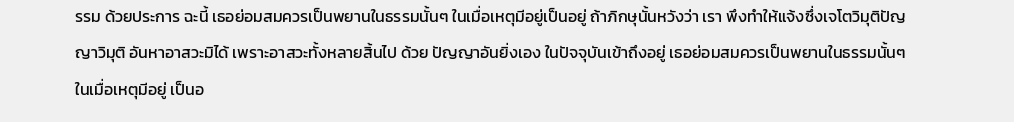รรม ด้วยประการ ฉะนี้ เธอย่อมสมควรเป็นพยานในธรรมนั้นๆ ในเมื่อเหตุมีอยู่เป็นอยู่ ถ้าภิกษุนั้นหวังว่า เรา พึงทำให้แจ้งซึ่งเจโตวิมุติปัญญาวิมุติ อันหาอาสวะมิได้ เพราะอาสวะทั้งหลายสิ้นไป ด้วย ปัญญาอันยิ่งเอง ในปัจจุบันเข้าถึงอยู่ เธอย่อมสมควรเป็นพยานในธรรมนั้นๆ ในเมื่อเหตุมีอยู่ เป็นอ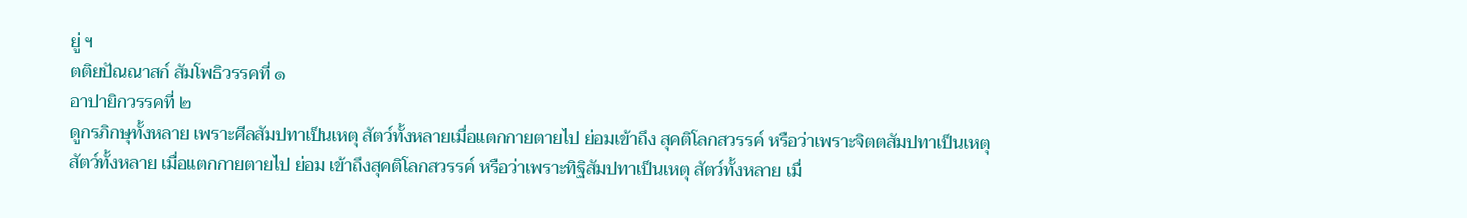ยู่ ฯ
ตติยปัณณาสก์ สัมโพธิวรรคที่ ๑
อาปายิกวรรคที่ ๒
ดูกรภิกษุทั้งหลาย เพราะศีลสัมปทาเป็นเหตุ สัตว์ทั้งหลายเมื่อแตกกายตายไป ย่อมเข้าถึง สุคติโลกสวรรค์ หรือว่าเพราะจิตตสัมปทาเป็นเหตุสัตว์ทั้งหลาย เมื่อแตกกายตายไป ย่อม เข้าถึงสุคติโลกสวรรค์ หรือว่าเพราะทิฐิสัมปทาเป็นเหตุ สัตว์ทั้งหลาย เมื่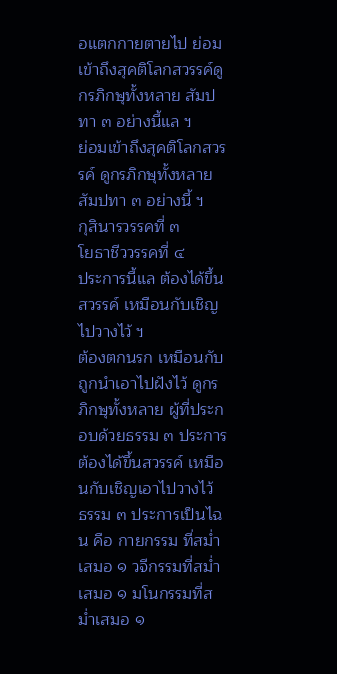อแตกกายตายไป ย่อม เข้าถึงสุคติโลกสวรรค์ดูกรภิกษุทั้งหลาย สัมปทา ๓ อย่างนี้แล ฯ
ย่อมเข้าถึงสุคติโลกสวรรค์ ดูกรภิกษุทั้งหลายสัมปทา ๓ อย่างนี้ ฯ
กุสินารวรรคที่ ๓
โยธาชีววรรคที่ ๔
ประการนี้แล ต้องได้ขึ้นสวรรค์ เหมือนกับเชิญไปวางไว้ ฯ
ต้องตกนรก เหมือนกับถูกนำเอาไปฝังไว้ ดูกรภิกษุทั้งหลาย ผู้ที่ประกอบด้วยธรรม ๓ ประการ ต้องได้ขึ้นสวรรค์ เหมือนกับเชิญเอาไปวางไว้ ธรรม ๓ ประการเป็นไฉน คือ กายกรรม ที่สม่ำเสมอ ๑ วจีกรรมที่สม่ำเสมอ ๑ มโนกรรมที่สม่ำเสมอ ๑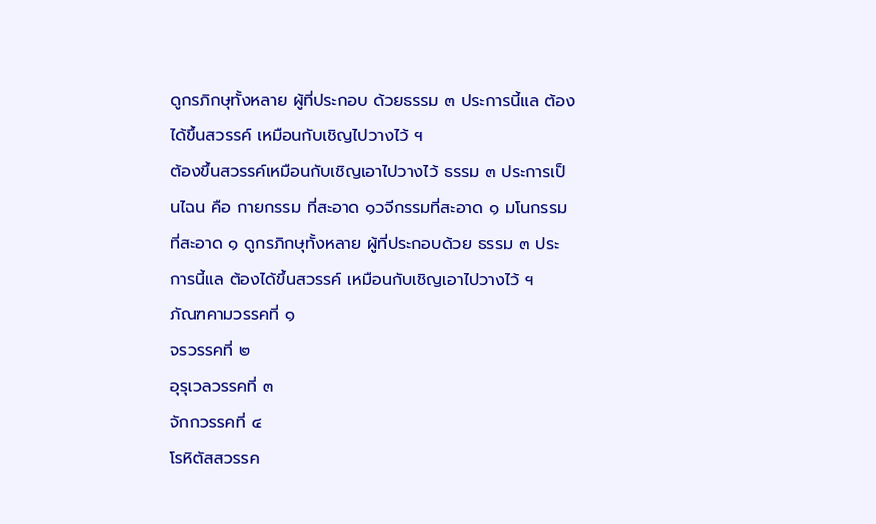ดูกรภิกษุทั้งหลาย ผู้ที่ประกอบ ด้วยธรรม ๓ ประการนี้แล ต้องได้ขึ้นสวรรค์ เหมือนกับเชิญไปวางไว้ ฯ
ต้องขึ้นสวรรค์เหมือนกับเชิญเอาไปวางไว้ ธรรม ๓ ประการเป็นไฉน คือ กายกรรม ที่สะอาด ๑วจีกรรมที่สะอาด ๑ มโนกรรมที่สะอาด ๑ ดูกรภิกษุทั้งหลาย ผู้ที่ประกอบด้วย ธรรม ๓ ประการนี้แล ต้องได้ขึ้นสวรรค์ เหมือนกับเชิญเอาไปวางไว้ ฯ
ภัณฑคามวรรคที่ ๑
จรวรรคที่ ๒
อุรุเวลวรรคที่ ๓
จักกวรรคที่ ๔
โรหิตัสสวรรค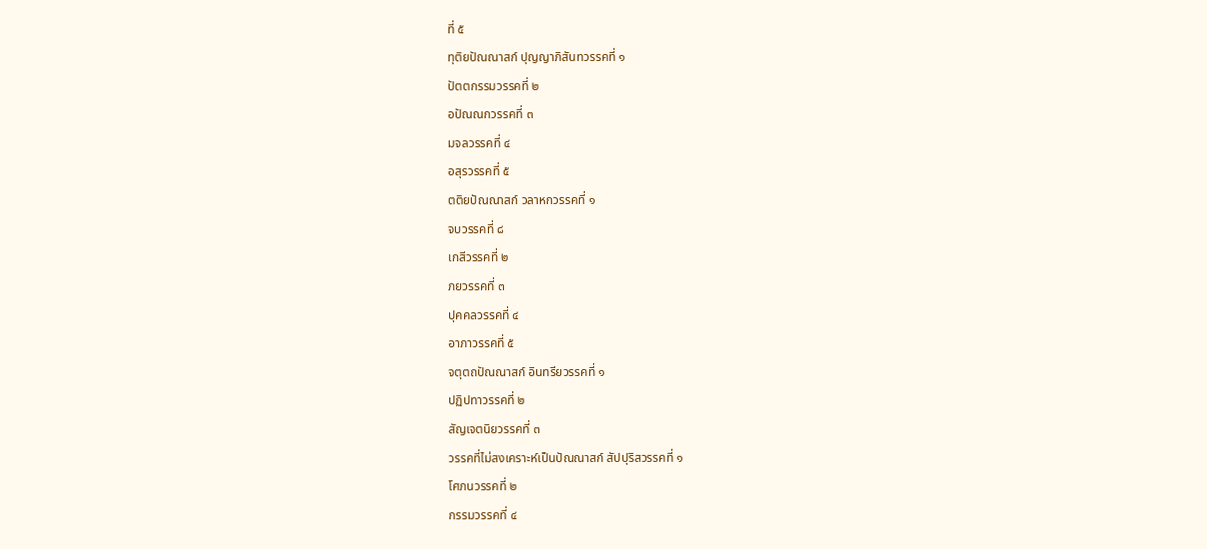ที่ ๕
ทุติยปัณณาสก์ ปุญญาภิสันทวรรคที่ ๑
ปัตตกรรมวรรคที่ ๒
อปัณณกวรรคที่ ๓
มจลวรรคที่ ๔
อสุรวรรคที่ ๕
ตติยปัณณาสก์ วลาหกวรรคที่ ๑
จบวรรคที่ ๘
เกสีวรรคที่ ๒
ภยวรรคที่ ๓
ปุคคลวรรคที่ ๔
อาภาวรรคที่ ๕
จตุตถปัณณาสก์ อินทรียวรรคที่ ๑
ปฏิปทาวรรคที่ ๒
สัญเจตนิยวรรคที่ ๓
วรรคที่ไม่สงเคราะห์เป็นปัณณาสก์ สัปปุริสวรรคที่ ๑
โศภนวรรคที่ ๒
กรรมวรรคที่ ๔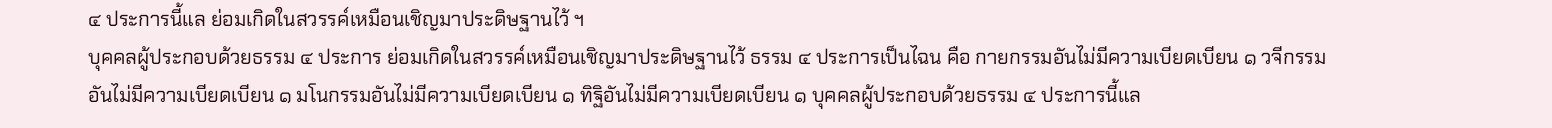๔ ประการนี้แล ย่อมเกิดในสวรรค์เหมือนเชิญมาประดิษฐานไว้ ฯ
บุคคลผู้ประกอบด้วยธรรม ๔ ประการ ย่อมเกิดในสวรรค์เหมือนเชิญมาประดิษฐานไว้ ธรรม ๔ ประการเป็นไฉน คือ กายกรรมอันไม่มีความเบียดเบียน ๑ วจีกรรมอันไม่มีความเบียดเบียน ๑ มโนกรรมอันไม่มีความเบียดเบียน ๑ ทิฐิอันไม่มีความเบียดเบียน ๑ บุคคลผู้ประกอบด้วยธรรม ๔ ประการนี้แล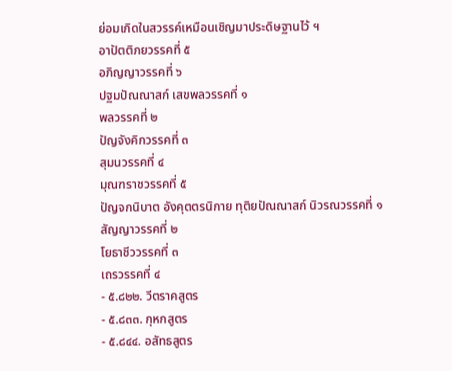ย่อมเกิดในสวรรค์เหมือนเชิญมาประดิษฐานไว้ ฯ
อาปัตติภยวรรคที่ ๕
อภิญญาวรรคที่ ๖
ปฐมปัณณาสก์ เสขพลวรรคที่ ๑
พลวรรคที่ ๒
ปัญจังคิกวรรคที่ ๓
สุมนวรรคที่ ๔
มุณฑราชวรรคที่ ๕
ปัญจกนิบาต อังคุตตรนิกาย ทุติยปัณณาสก์ นิวรณวรรคที่ ๑
สัญญาวรรคที่ ๒
โยธาชีววรรคที่ ๓
เถรวรรคที่ ๔
- ๕.๘๒๒. วีตราคสูตร
- ๕.๘๓๓. กุหกสูตร
- ๕.๘๔๔. อสัทธสูตร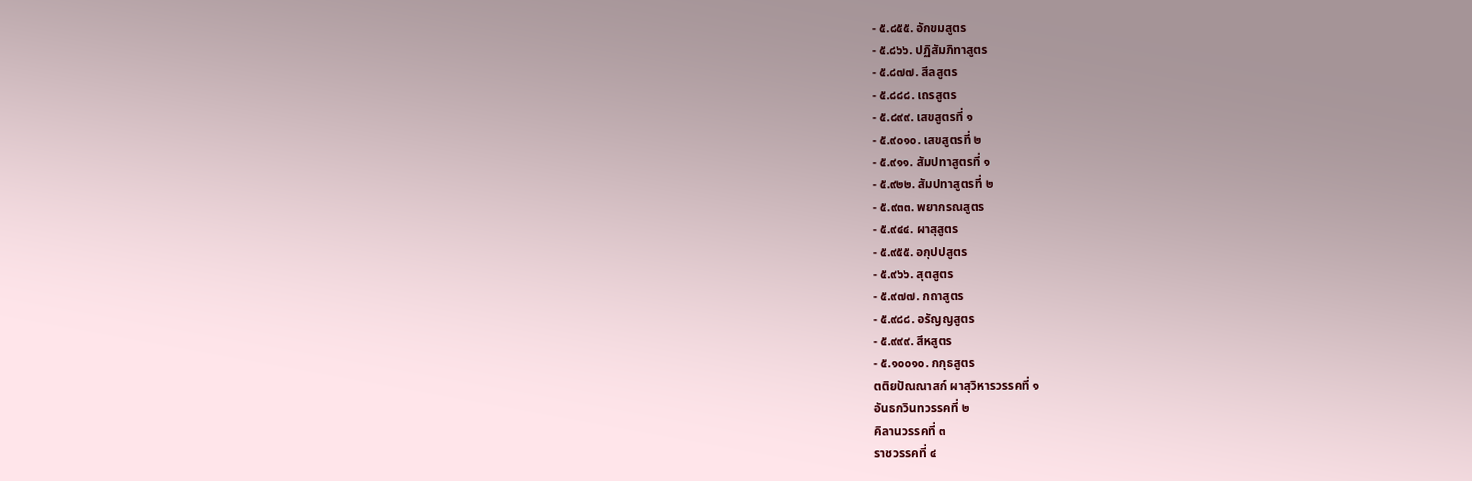- ๕.๘๕๕. อักขมสูตร
- ๕.๘๖๖. ปฏิสัมภิทาสูตร
- ๕.๘๗๗. สีลสูตร
- ๕.๘๘๘. เถรสูตร
- ๕.๘๙๙. เสขสูตรที่ ๑
- ๕.๙๐๑๐. เสขสูตรที่ ๒
- ๕.๙๑๑. สัมปทาสูตรที่ ๑
- ๕.๙๒๒. สัมปทาสูตรที่ ๒
- ๕.๙๓๓. พยากรณสูตร
- ๕.๙๔๔. ผาสุสูตร
- ๕.๙๕๕. อกุปปสูตร
- ๕.๙๖๖. สุตสูตร
- ๕.๙๗๗. กถาสูตร
- ๕.๙๘๘. อรัญญสูตร
- ๕.๙๙๙. สีหสูตร
- ๕.๑๐๐๑๐. กกุธสูตร
ตติยปัณณาสก์ ผาสุวิหารวรรคที่ ๑
อันธกวินทวรรคที่ ๒
คิลานวรรคที่ ๓
ราชวรรคที่ ๔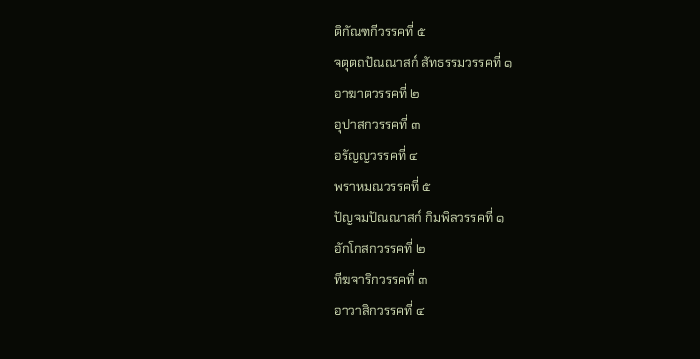ติกัณฑกีวรรคที่ ๕
จตุตถปัณณาสก์ สัทธรรมวรรคที่ ๑
อาฆาตวรรคที่ ๒
อุปาสกวรรคที่ ๓
อรัญญวรรคที่ ๔
พราหมณวรรคที่ ๕
ปัญจมปัณณาสก์ กิมพิลวรรคที่ ๑
อักโกสกวรรคที่ ๒
ทีฆจาริกวรรคที่ ๓
อาวาสิกวรรคที่ ๔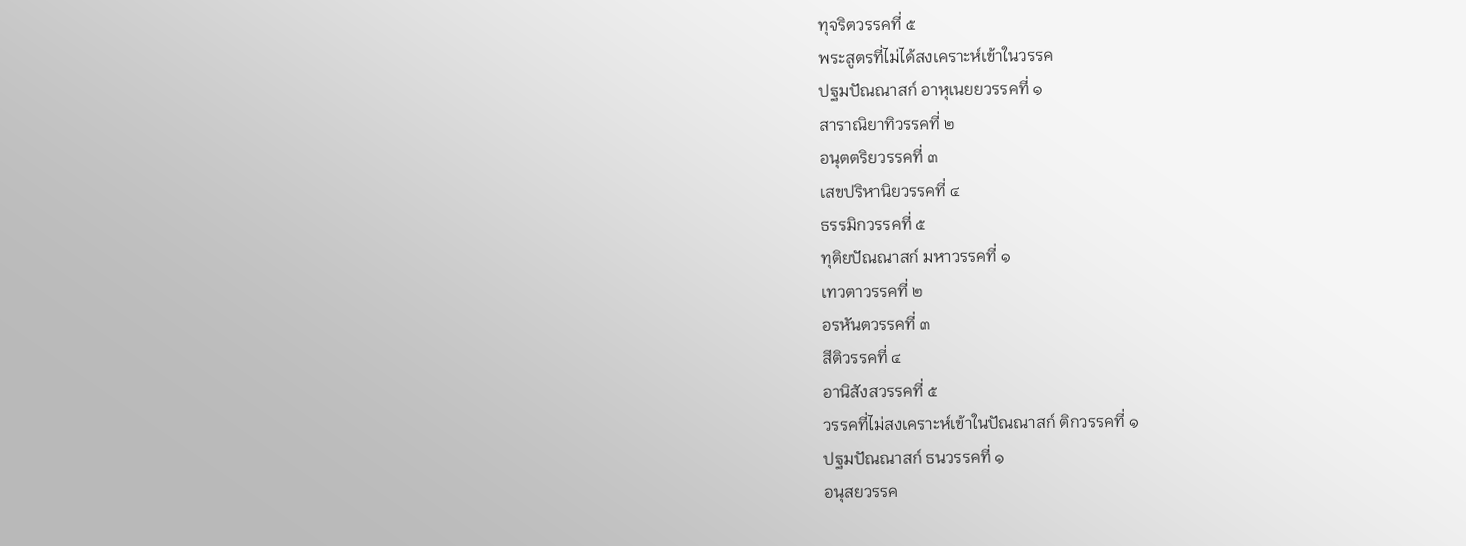ทุจริตวรรคที่ ๕
พระสูตรที่ไม่ได้สงเคราะห์เข้าในวรรค
ปฐมปัณณาสก์ อาหุเนยยวรรคที่ ๑
สาราณิยาทิวรรคที่ ๒
อนุตตริยวรรคที่ ๓
เสขปริหานิยวรรคที่ ๔
ธรรมิกวรรคที่ ๕
ทุติยปัณณาสก์ มหาวรรคที่ ๑
เทวตาวรรคที่ ๒
อรหันตวรรคที่ ๓
สีติวรรคที่ ๔
อานิสังสวรรคที่ ๕
วรรคที่ไม่สงเคราะห์เข้าในปัณณาสก์ ติกวรรคที่ ๑
ปฐมปัณณาสก์ ธนวรรคที่ ๑
อนุสยวรรค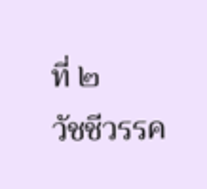ที่ ๒
วัชชีวรรค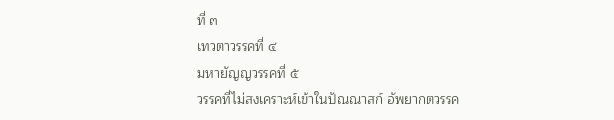ที่ ๓
เทวตาวรรคที่ ๔
มหายัญญวรรคที่ ๕
วรรคที่ไม่สงเคราะห์เข้าในปัณณาสก์ อัพยากตวรรค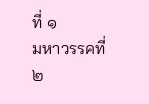ที่ ๑
มหาวรรคที่ ๒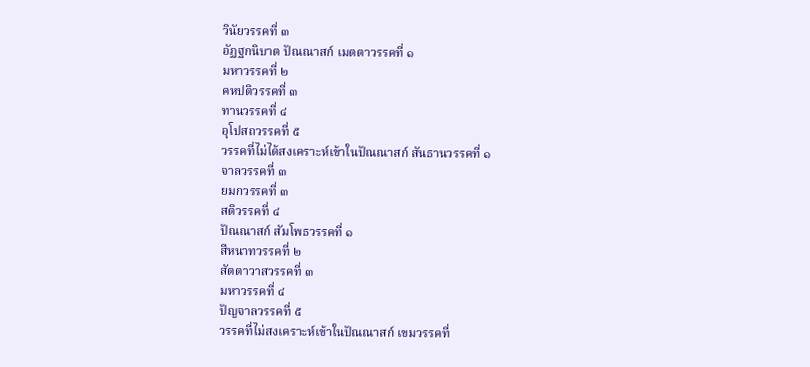วินัยวรรคที่ ๓
อัฏฐกนิบาต ปัณณาสก์ เมตตาวรรคที่ ๑
มหาวรรคที่ ๒
คหปติวรรคที่ ๓
ทานวรรคที่ ๔
อุโปสถวรรคที่ ๕
วรรคที่ไม่ได้สงเคราะห์เข้าในปัณณาสก์ สันธานวรรคที่ ๑
จาลวรรคที่ ๓
ยมกวรรคที่ ๓
สติวรรคที่ ๔
ปัณณาสก์ สัมโพธวรรคที่ ๑
สีหนาทวรรคที่ ๒
สัตตาวาสวรรคที่ ๓
มหาวรรคที่ ๔
ปัญจาลวรรคที่ ๕
วรรคที่ไม่สงเคราะห์เข้าในปัณณาสก์ เขมวรรคที่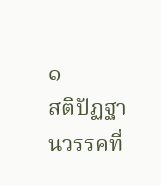๑
สติปัฏฐานวรรคที่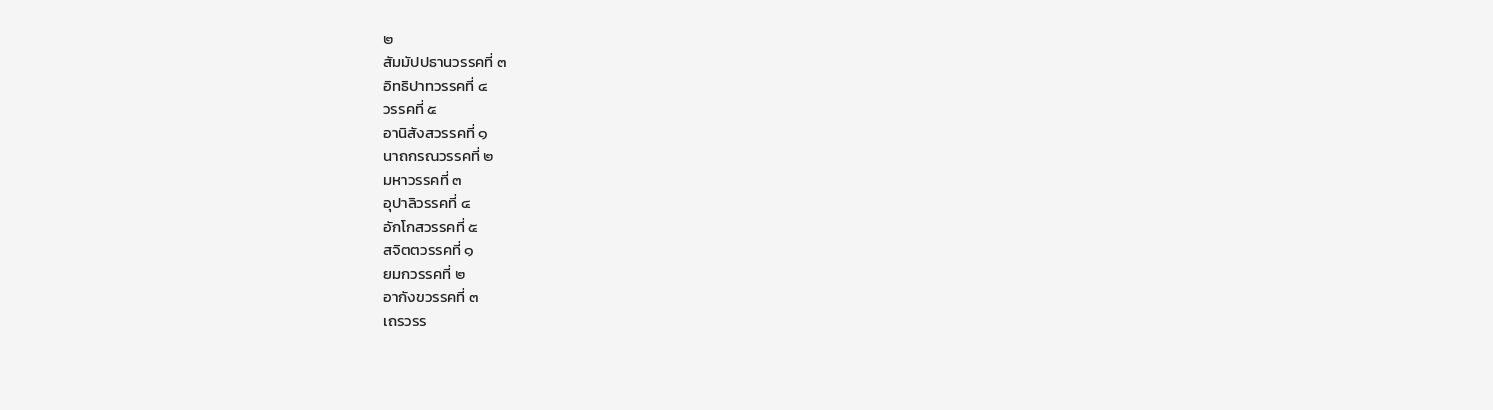๒
สัมมัปปธานวรรคที่ ๓
อิทธิปาทวรรคที่ ๔
วรรคที่ ๕
อานิสังสวรรคที่ ๑
นาถกรณวรรคที่ ๒
มหาวรรคที่ ๓
อุปาลิวรรคที่ ๔
อักโกสวรรคที่ ๕
สจิตตวรรคที่ ๑
ยมกวรรคที่ ๒
อากังขวรรคที่ ๓
เถรวรร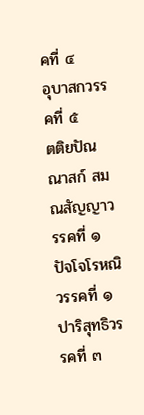คที่ ๔
อุบาสกวรรคที่ ๕
ตติยปัณณาสก์ สมณสัญญาวรรคที่ ๑
ปัจโจโรหณิวรรคที่ ๑
ปาริสุทธิวรรคที่ ๓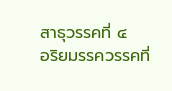สาธุวรรคที่ ๔
อริยมรรควรรคที่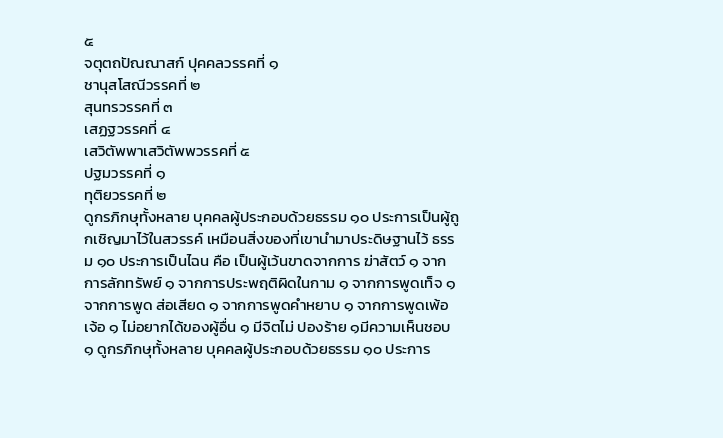๕
จตุตถปัณณาสก์ ปุคคลวรรคที่ ๑
ชานุสโสณีวรรคที่ ๒
สุนทรวรรคที่ ๓
เสฏฐวรรคที่ ๔
เสวิตัพพาเสวิตัพพวรรคที่ ๕
ปฐมวรรคที่ ๑
ทุติยวรรคที่ ๒
ดูกรภิกษุทั้งหลาย บุคคลผู้ประกอบด้วยธรรม ๑๐ ประการเป็นผู้ถูกเชิญมาไว้ในสวรรค์ เหมือนสิ่งของที่เขานำมาประดิษฐานไว้ ธรรม ๑๐ ประการเป็นไฉน คือ เป็นผู้เว้นขาดจากการ ฆ่าสัตว์ ๑ จากการลักทรัพย์ ๑ จากการประพฤติผิดในกาม ๑ จากการพูดเท็จ ๑ จากการพูด ส่อเสียด ๑ จากการพูดคำหยาบ ๑ จากการพูดเพ้อเจ้อ ๑ ไม่อยากได้ของผู้อื่น ๑ มีจิตไม่ ปองร้าย ๑มีความเห็นชอบ ๑ ดูกรภิกษุทั้งหลาย บุคคลผู้ประกอบด้วยธรรม ๑๐ ประการ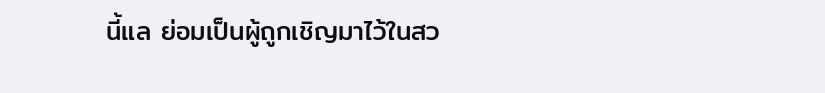นี้แล ย่อมเป็นผู้ถูกเชิญมาไว้ในสว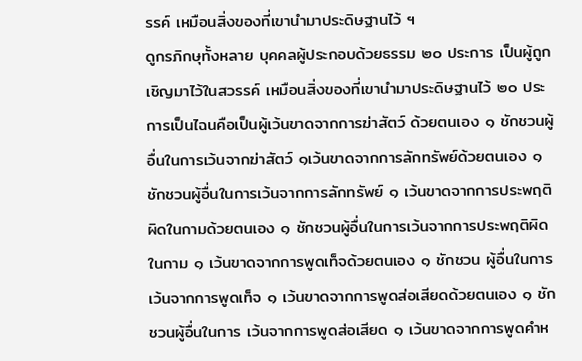รรค์ เหมือนสิ่งของที่เขานำมาประดิษฐานไว้ ฯ
ดูกรภิกษุทั้งหลาย บุคคลผู้ประกอบด้วยธรรม ๒๐ ประการ เป็นผู้ถูกเชิญมาไว้ในสวรรค์ เหมือนสิ่งของที่เขานำมาประดิษฐานไว้ ๒๐ ประการเป็นไฉนคือเป็นผู้เว้นขาดจากการฆ่าสัตว์ ด้วยตนเอง ๑ ชักชวนผู้อื่นในการเว้นจากฆ่าสัตว์ ๑เว้นขาดจากการลักทรัพย์ด้วยตนเอง ๑ ชักชวนผู้อื่นในการเว้นจากการลักทรัพย์ ๑ เว้นขาดจากการประพฤติผิดในกามด้วยตนเอง ๑ ชักชวนผู้อื่นในการเว้นจากการประพฤติผิดในกาม ๑ เว้นขาดจากการพูดเท็จด้วยตนเอง ๑ ชักชวน ผู้อื่นในการเว้นจากการพูดเท็จ ๑ เว้นขาดจากการพูดส่อเสียดด้วยตนเอง ๑ ชักชวนผู้อื่นในการ เว้นจากการพูดส่อเสียด ๑ เว้นขาดจากการพูดคำห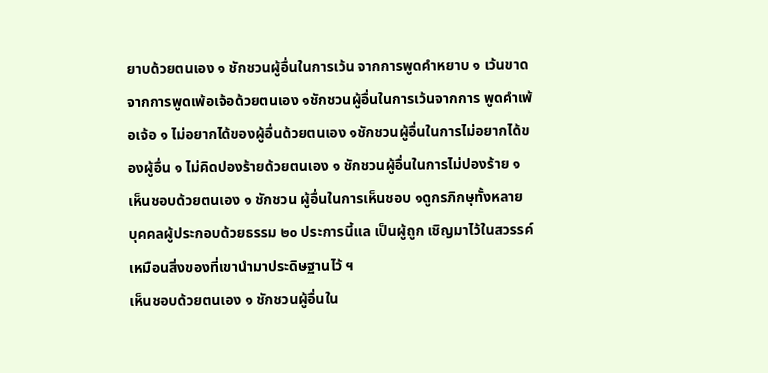ยาบด้วยตนเอง ๑ ชักชวนผู้อื่นในการเว้น จากการพูดคำหยาบ ๑ เว้นขาดจากการพูดเพ้อเจ้อด้วยตนเอง ๑ชักชวนผู้อื่นในการเว้นจากการ พูดคำเพ้อเจ้อ ๑ ไม่อยากได้ของผู้อื่นด้วยตนเอง ๑ชักชวนผู้อื่นในการไม่อยากได้ของผู้อื่น ๑ ไม่คิดปองร้ายด้วยตนเอง ๑ ชักชวนผู้อื่นในการไม่ปองร้าย ๑ เห็นชอบด้วยตนเอง ๑ ชักชวน ผู้อื่นในการเห็นชอบ ๑ดูกรภิกษุทั้งหลาย บุคคลผู้ประกอบด้วยธรรม ๒๐ ประการนี้แล เป็นผู้ถูก เชิญมาไว้ในสวรรค์ เหมือนสิ่งของที่เขานำมาประดิษฐานไว้ ฯ
เห็นชอบด้วยตนเอง ๑ ชักชวนผู้อื่นใน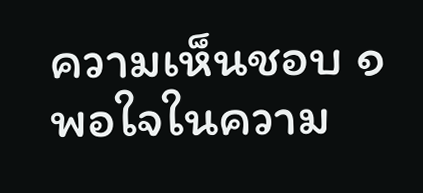ความเห็นชอบ ๑ พอใจในความ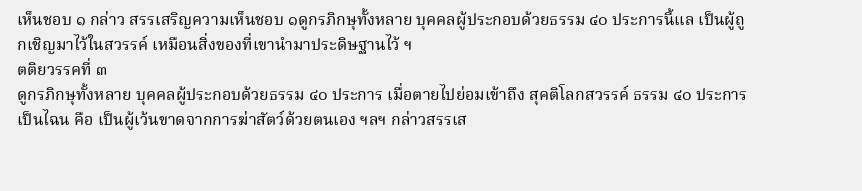เห็นชอบ ๑ กล่าว สรรเสริญความเห็นชอบ ๑ดูกรภิกษุทั้งหลาย บุคคลผู้ประกอบด้วยธรรม ๔๐ ประการนี้แล เป็นผู้ถูกเชิญมาไว้ในสวรรค์ เหมือนสิ่งของที่เขานำมาประดิษฐานไว้ ฯ
ตติยวรรคที่ ๓
ดูกรภิกษุทั้งหลาย บุคคลผู้ประกอบด้วยธรรม ๔๐ ประการ เมื่อตายไปย่อมเข้าถึง สุคติโลกสวรรค์ ธรรม ๔๐ ประการเป็นไฉน คือ เป็นผู้เว้นขาดจากการฆ่าสัตว์ด้วยตนเอง ฯลฯ กล่าวสรรเส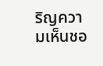ริญความเห็นชอ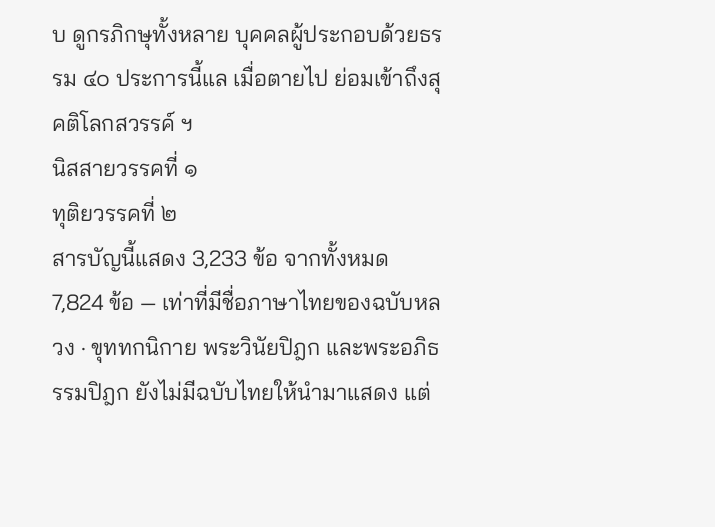บ ดูกรภิกษุทั้งหลาย บุคคลผู้ประกอบด้วยธรรม ๔๐ ประการนี้แล เมื่อตายไป ย่อมเข้าถึงสุคติโลกสวรรค์ ฯ
นิสสายวรรคที่ ๑
ทุติยวรรคที่ ๒
สารบัญนี้แสดง 3,233 ข้อ จากทั้งหมด 7,824 ข้อ — เท่าที่มีชื่อภาษาไทยของฉบับหลวง · ขุททกนิกาย พระวินัยปิฎก และพระอภิธรรมปิฎก ยังไม่มีฉบับไทยให้นำมาแสดง แต่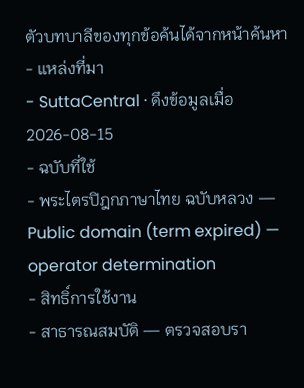ตัวบทบาลีของทุกข้อค้นได้จากหน้าค้นหา
- แหล่งที่มา
- SuttaCentral · ดึงข้อมูลเมื่อ 2026-08-15
- ฉบับที่ใช้
- พระไตรปิฎกภาษาไทย ฉบับหลวง — Public domain (term expired) — operator determination
- สิทธิ์การใช้งาน
- สาธารณสมบัติ — ตรวจสอบรา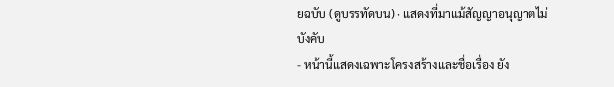ยฉบับ (ดูบรรทัดบน) · แสดงที่มาแม้สัญญาอนุญาตไม่บังคับ
- หน้านี้แสดงเฉพาะโครงสร้างและชื่อเรื่อง ยัง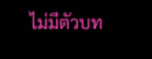ไม่มีตัวบท